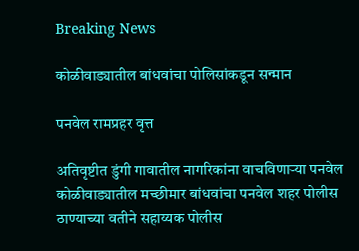Breaking News

कोळीवाड्यातील बांधवांचा पोलिसांकडून सन्मान

पनवेल रामप्रहर वृत्त

अतिवृष्टीत डुंगी गावातील नागरिकांना वाचविणार्‍या पनवेल कोळीवाड्यातील मच्छीमार बांधवांचा पनवेल शहर पोलीस ठाण्याच्या वतीने सहाय्यक पोलीस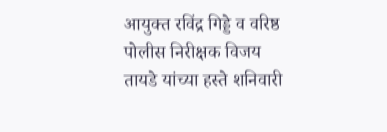आयुक्त रविंद्र गिड्डे व वरिष्ठ पोलीस निरीक्षक विजय तायडे यांच्या हस्ते शनिवारी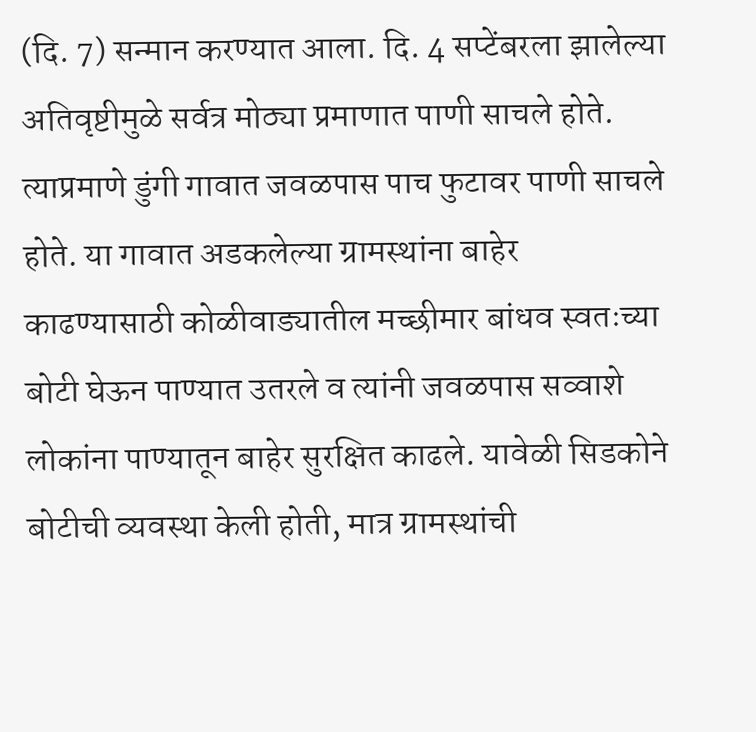(दि. 7) सन्मान करण्यात आला. दि. 4 सप्टेंबरला झालेल्या अतिवृष्टीमुळे सर्वत्र मोठ्या प्रमाणात पाणी साचले होते. त्याप्रमाणे डुंगी गावात जवळपास पाच फुटावर पाणी साचले होते. या गावात अडकलेल्या ग्रामस्थांना बाहेर काढण्यासाठी कोळीवाड्यातील मच्छीमार बांधव स्वतःच्या बोटी घेऊन पाण्यात उतरले व त्यांनी जवळपास सव्वाशे लोकांना पाण्यातून बाहेर सुरक्षित काढले. यावेळी सिडकोने बोटीची व्यवस्था केली होती, मात्र ग्रामस्थांची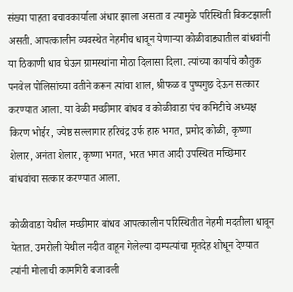संख्या पाहता बचावकार्याला अंधार झाला असता व त्यामुळे परिस्थिती बिकटझाली असती. आपत्कालीन व्यवस्थेत नेहमीच धावून येणार्‍या कोळीवाड्यातील बांधवांनी या ठिकाणी धाव घेऊन ग्रामस्थांना मोठा दिलासा दिला. त्यांच्या कार्याचे कौतुक पनवेल पोलिसांच्या वतीने करून त्यांचा शाल, श्रीफळ व पुष्पगुछ देऊन सत्कार करण्यात आला. या वेळी मच्छीमार बांधव व कोळीवाडा पंच कमिटीचे अध्यक्ष किरण भोईर, ज्येष्ठ सल्लागार हरिचंद्र उर्फ हारु भगत, प्रमोद कोळी, कृष्णा शेलार, अनंता शेलार, कृष्णा भगत, भरत भगत आदी उपस्थित मच्छिमार बांधवांचा सत्कार करण्यात आला.

कोळीवाडा येथील मच्छीमार बांधव आपत्कालीन परिस्थितीत नेहमी मदतीला धावून येतात. उमरोली येथील नदीत वाहून गेलेल्या दाम्पत्यांचा मृतदेह शोधून देण्यात त्यांनी मोलाची कामगिरी बजावली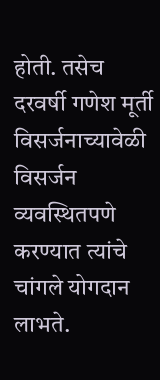होती. तसेच दरवर्षी गणेश मूर्ती विसर्जनाच्यावेळी विसर्जन व्यवस्थितपणे करण्यात त्यांचे चांगले योगदान लाभते.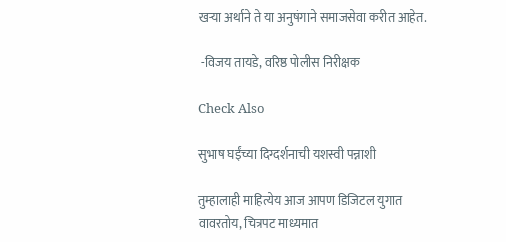खर्‍या अर्थाने ते या अनुषंगाने समाजसेवा करीत आहेत.

 -विजय तायडे, वरिष्ठ पोलीस निरीक्षक

Check Also

सुभाष घईंच्या दिग्दर्शनाची यशस्वी पन्नाशी

तुम्हालाही माहित्येय आज आपण डिजिटल युगात वावरतोय, चित्रपट माध्यमात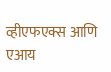व्हीएफएक्स आणि एआय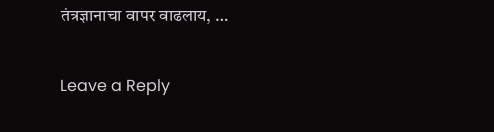तंत्रज्ञानाचा वापर वाढलाय, …

Leave a Reply